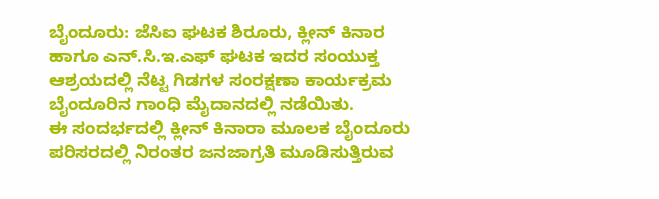ಬೈಂದೂರು: ಜೆಸಿಐ ಘಟಕ ಶಿರೂರು, ಕ್ಲೀನ್ ಕಿನಾರ ಹಾಗೂ ಎನ್.ಸಿ.ಇ.ಎಫ್ ಘಟಕ ಇದರ ಸಂಯುಕ್ತ ಆಶ್ರಯದಲ್ಲಿ ನೆಟ್ಟ ಗಿಡಗಳ ಸಂರಕ್ಷಣಾ ಕಾರ್ಯಕ್ರಮ ಬೈಂದೂರಿನ ಗಾಂಧಿ ಮೈದಾನದಲ್ಲಿ ನಡೆಯಿತು.
ಈ ಸಂದರ್ಭದಲ್ಲಿ ಕ್ಲೀನ್ ಕಿನಾರಾ ಮೂಲಕ ಬೈಂದೂರು ಪರಿಸರದಲ್ಲಿ ನಿರಂತರ ಜನಜಾಗ್ರತಿ ಮೂಡಿಸುತ್ತಿರುವ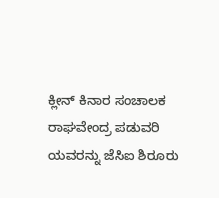ಕ್ಲೀನ್ ಕಿನಾರ ಸಂಚಾಲಕ ರಾಘವೇಂದ್ರ ಪಡುವರಿ ಯವರನ್ನು ಜೆಸಿಐ ಶಿರೂರು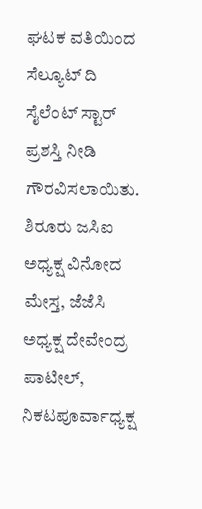ಘಟಕ ವತಿಯಿಂದ ಸೆಲ್ಯೂಟ್ ದಿ ಸೈಲೆಂಟ್ ಸ್ಟಾರ್ ಪ್ರಶಸ್ತಿ ನೀಡಿ ಗೌರವಿಸಲಾಯಿತು.
ಶಿರೂರು ಜಸಿಐ ಅಧ್ಯಕ್ಷ ವಿನೋದ ಮೇಸ್ತ, ಜೆಜೆಸಿ ಅಧ್ಯಕ್ಷ ದೇವೇಂದ್ರ ಪಾಟೀಲ್, ನಿಕಟಪೂರ್ವಾಧ್ಯಕ್ಷ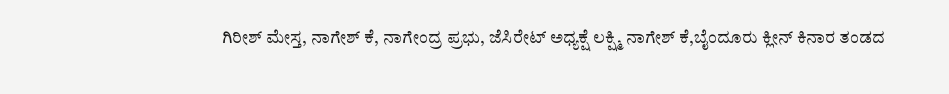ಗಿರೀಶ್ ಮೇಸ್ತ, ನಾಗೇಶ್ ಕೆ, ನಾಗೇಂದ್ರ ಪ್ರಭು, ಜೆಸಿರೇಟ್ ಅಧ್ಯಕ್ಷೆ ಲಕ್ಷ್ಮಿ ನಾಗೇಶ್ ಕೆ,ಬೈಂದೂರು ಕ್ಲೀನ್ ಕಿನಾರ ತಂಡದ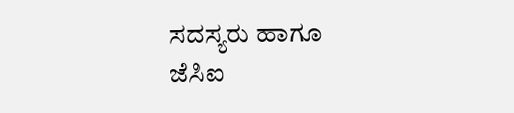ಸದಸ್ಯರು ಹಾಗೂ ಜೆಸಿಐ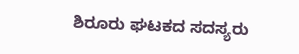ಶಿರೂರು ಘಟಕದ ಸದಸ್ಯರು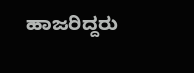ಹಾಜರಿದ್ದರು